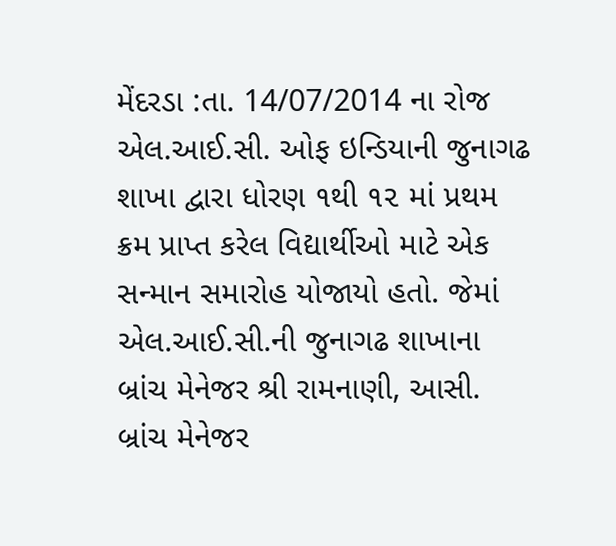મેંદરડા :તા. 14/07/2014 ના રોજ એલ.આઈ.સી. ઓફ ઇન્ડિયાની જુનાગઢ શાખા દ્વારા ધોરણ ૧થી ૧૨ માં પ્રથમ ક્રમ પ્રાપ્ત કરેલ વિદ્યાર્થીઓ માટે એક સન્માન સમારોહ યોજાયો હતો. જેમાં એલ.આઈ.સી.ની જુનાગઢ શાખાના બ્રાંચ મેનેજર શ્રી રામનાણી, આસી. બ્રાંચ મેનેજર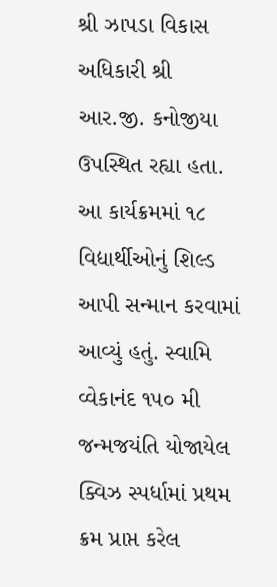શ્રી ઝાપડા વિકાસ અધિકારી શ્રી આર.જી. કનોજીયા ઉપસ્થિત રહ્યા હતા. આ કાર્યક્રમમાં ૧૮ વિદ્યાર્થીઓનું શિલ્ડ આપી સન્માન કરવામાં આવ્યું હતું. સ્વામિ વ્વેકાનંદ ૧૫૦ મી જન્મજયંતિ યોજાયેલ ક્વિઝ સ્પર્ધામાં પ્રથમ ક્રમ પ્રાપ્ત કરેલ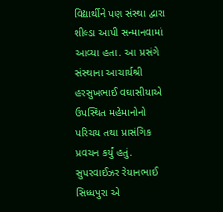વિદ્યાર્થીને પણ સંસ્થા દ્વારા શીલ્ડા આપી સન્માનવામાં આવ્યા હતા. આ પ્રસંગે સંસ્થાના આચાર્યશ્રી હરસુખભાઈ વઘાસીયાએ ઉપસ્થિત મહેમાનોનો પરિચય તથા પ્રાસંગિક પ્રવચન કર્યું હતું. સુપરવાઈઝર રેયાનભાઈ સિધ્ધપુરા એ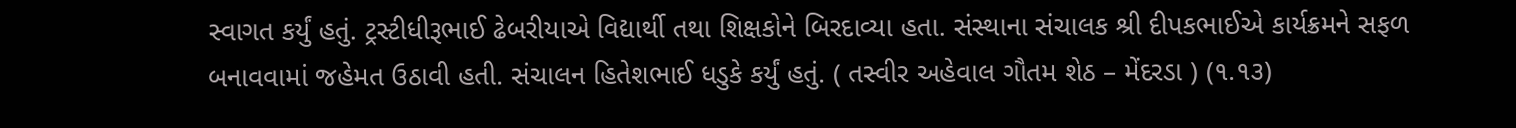સ્વાગત કર્યું હતું. ટ્રસ્ટીધીરૂભાઈ ઢેબરીયાએ વિદ્યાર્થી તથા શિક્ષકોને બિરદાવ્યા હતા. સંસ્થાના સંચાલક શ્રી દીપકભાઈએ કાર્યક્રમને સફળ બનાવવામાં જહેમત ઉઠાવી હતી. સંચાલન હિતેશભાઈ ધડુકે કર્યું હતું. ( તસ્વીર અહેવાલ ગૌતમ શેઠ – મેંદરડા ) (૧.૧૩)